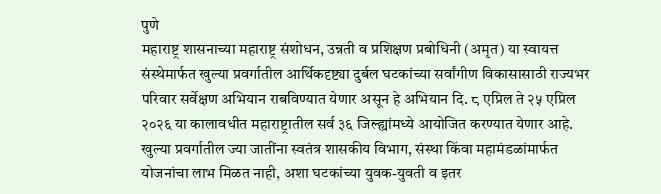पुणे
महाराष्ट्र शासनाच्या महाराष्ट्र संशोधन, उन्नती व प्रशिक्षण प्रबोधिनी (अमृत) या स्वायत्त संस्थेमार्फत खुल्या प्रवर्गातील आर्थिकदृष्ट्या दुर्बल घटकांच्या सर्वांगीण विकासासाठी राज्यभर परिवार सर्वेक्षण अभियान राबविण्यात येणार असून हे अभियान दि. ८ एप्रिल ते २५ एप्रिल २०२६ या कालावधीत महाराष्ट्रातील सर्व ३६ जिल्ह्यांमध्ये आयोजित करण्यात येणार आहे.
खुल्या प्रवर्गातील ज्या जातींना स्वतंत्र शासकीय विभाग, संस्था किंवा महामंडळांमार्फत योजनांचा लाभ मिळत नाही, अशा घटकांच्या युवक-युवती व इतर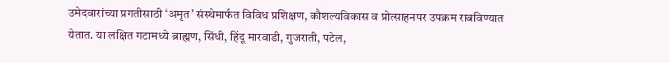उमेदवारांच्या प्रगतीसाठी ‘अमृत’ संस्थेमार्फत विविध प्रशिक्षण, कौशल्यविकास व प्रोत्साहनपर उपक्रम राबविण्यात येतात. या लक्षित गटामध्ये ब्राह्मण, सिंधी, हिंदू मारवाडी, गुजराती, पटेल,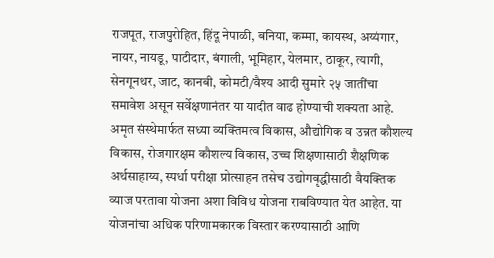राजपूत, राजपुरोहित, हिंदू नेपाळी, बनिया, कम्मा, कायस्थ, अय्यंगार, नायर, नायडू, पाटीदार, बंगाली, भूमिहार, येलमार, ठाकूर, त्यागी, सेनगूनथर, जाट, कानबी, कोमटी/वैश्य आदी सुमारे २५ जातींचा समावेश असून सर्वेक्षणानंतर या यादीत वाढ होण्याची शक्यता आहे.
अमृत संस्थेमार्फत सध्या व्यक्तिमत्व विकास, औद्योगिक व उन्नत कौशल्य विकास, रोजगारक्षम कौशल्य विकास, उच्च शिक्षणासाठी शैक्षणिक अर्थसाहाय्य, स्पर्धा परीक्षा प्रोत्साहन तसेच उद्योगवृद्धीसाठी वैयक्तिक व्याज परतावा योजना अशा विविध योजना राबविण्यात येत आहेत. या योजनांचा अधिक परिणामकारक विस्तार करण्यासाठी आणि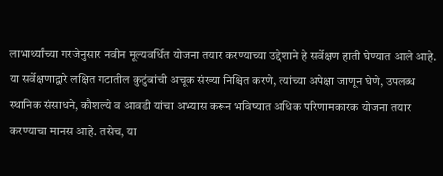लाभार्थ्यांच्या गरजेनुसार नवीन मूल्यवर्धित योजना तयार करण्याच्या उद्देशाने हे सर्वेक्षण हाती घेण्यात आले आहे.
या सर्वेक्षणाद्वारे लक्षित गटातील कुटुंबांची अचूक संख्या निश्चित करणे, त्यांच्या अपेक्षा जाणून घेणे, उपलब्ध स्थानिक संसाधने, कौशल्ये व आवडी यांचा अभ्यास करून भविष्यात अधिक परिणामकारक योजना तयार करण्याचा मानस आहे. तसेच, या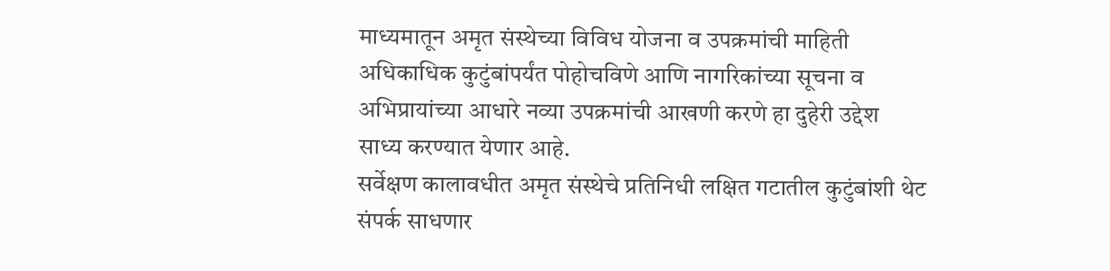माध्यमातून अमृत संस्थेच्या विविध योजना व उपक्रमांची माहिती अधिकाधिक कुटुंबांपर्यंत पोहोचविणे आणि नागरिकांच्या सूचना व अभिप्रायांच्या आधारे नव्या उपक्रमांची आखणी करणे हा दुहेरी उद्देश साध्य करण्यात येणार आहे.
सर्वेक्षण कालावधीत अमृत संस्थेचे प्रतिनिधी लक्षित गटातील कुटुंबांशी थेट संपर्क साधणार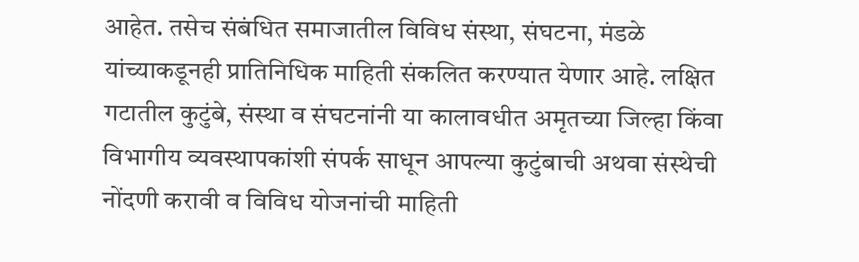आहेत. तसेच संबंधित समाजातील विविध संस्था, संघटना, मंडळे यांच्याकडूनही प्रातिनिधिक माहिती संकलित करण्यात येणार आहे. लक्षित गटातील कुटुंबे, संस्था व संघटनांनी या कालावधीत अमृतच्या जिल्हा किंवा विभागीय व्यवस्थापकांशी संपर्क साधून आपल्या कुटुंबाची अथवा संस्थेची नोंदणी करावी व विविध योजनांची माहिती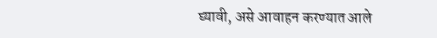घ्यावी, असे आवाहन करण्यात आले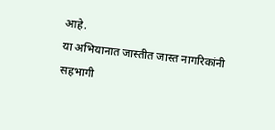आहे.
या अभियानात जास्तीत जास्त नागरिकांनी सहभागी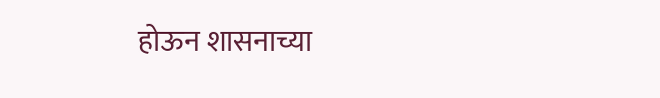होऊन शासनाच्या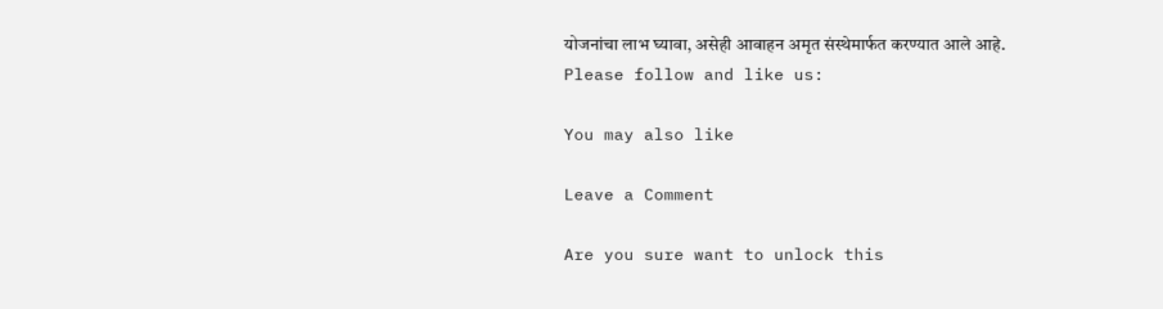योजनांचा लाभ घ्यावा, असेही आवाहन अमृत संस्थेमार्फत करण्यात आले आहे.
Please follow and like us:

You may also like

Leave a Comment

Are you sure want to unlock this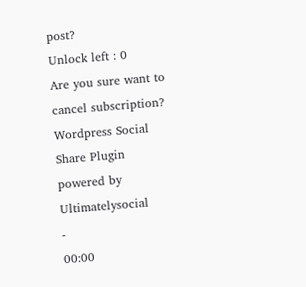post?
Unlock left : 0
Are you sure want to cancel subscription?
Wordpress Social Share Plugin powered by Ultimatelysocial
-
00:00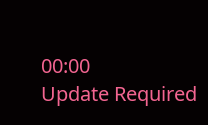00:00
Update Required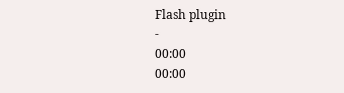Flash plugin
-
00:00
00:00